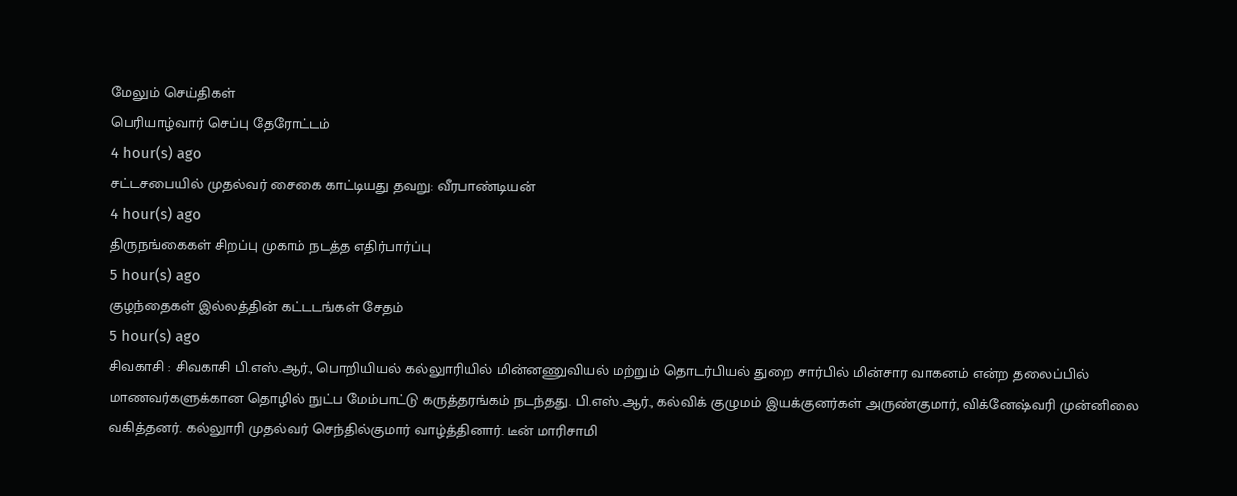மேலும் செய்திகள்
பெரியாழ்வார் செப்பு தேரோட்டம்
4 hour(s) ago
சட்டசபையில் முதல்வர் சைகை காட்டியது தவறு: வீரபாண்டியன்
4 hour(s) ago
திருநங்கைகள் சிறப்பு முகாம் நடத்த எதிர்பார்ப்பு
5 hour(s) ago
குழந்தைகள் இல்லத்தின் கட்டடங்கள் சேதம்
5 hour(s) ago
சிவகாசி : சிவகாசி பி.எஸ்.ஆர்., பொறியியல் கல்லுாரியில் மின்னணுவியல் மற்றும் தொடர்பியல் துறை சார்பில் மின்சார வாகனம் என்ற தலைப்பில் மாணவர்களுக்கான தொழில் நுட்ப மேம்பாட்டு கருத்தரங்கம் நடந்தது. பி.எஸ்.ஆர்., கல்விக் குழுமம் இயக்குனர்கள் அருண்குமார், விக்னேஷ்வரி முன்னிலை வகித்தனர். கல்லுாரி முதல்வர் செந்தில்குமார் வாழ்த்தினார். டீன் மாரிசாமி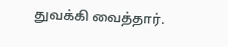துவக்கி வைத்தார்.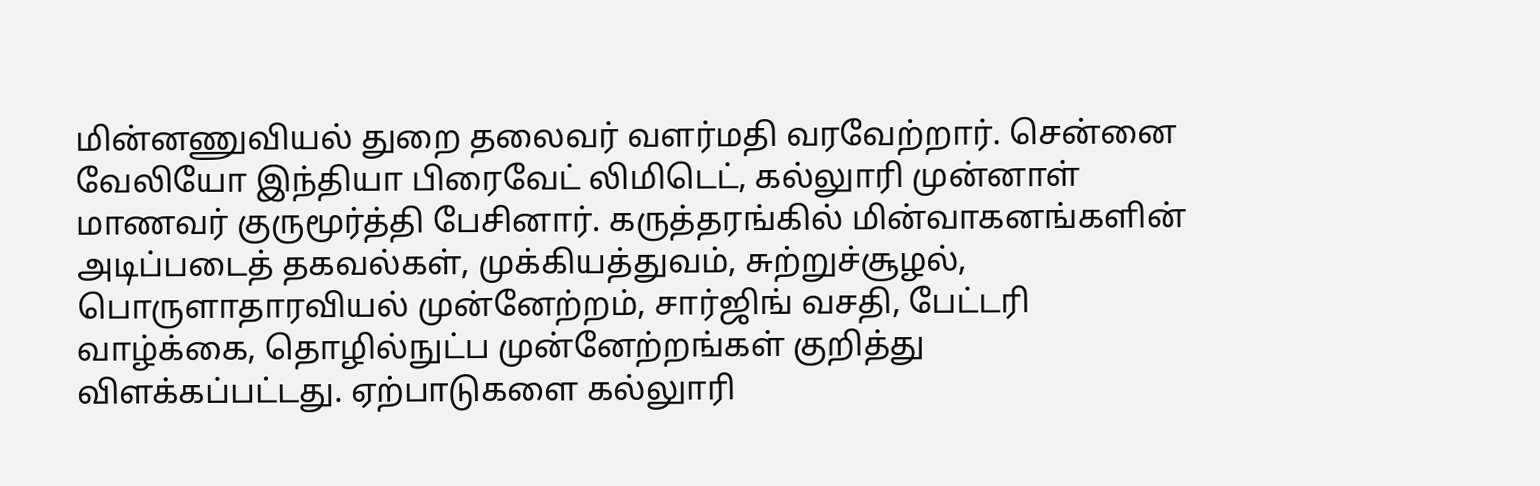மின்னணுவியல் துறை தலைவர் வளர்மதி வரவேற்றார். சென்னை வேலியோ இந்தியா பிரைவேட் லிமிடெட், கல்லுாரி முன்னாள் மாணவர் குருமூர்த்தி பேசினார். கருத்தரங்கில் மின்வாகனங்களின் அடிப்படைத் தகவல்கள், முக்கியத்துவம், சுற்றுச்சூழல், பொருளாதாரவியல் முன்னேற்றம், சார்ஜிங் வசதி, பேட்டரி வாழ்க்கை, தொழில்நுட்ப முன்னேற்றங்கள் குறித்து விளக்கப்பட்டது. ஏற்பாடுகளை கல்லுாரி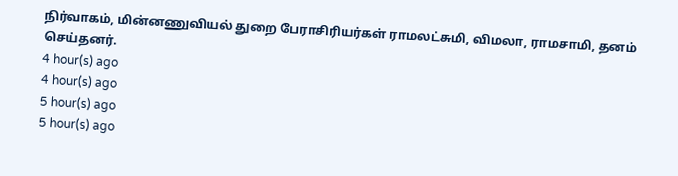நிர்வாகம், மின்னணுவியல் துறை பேராசிரியர்கள் ராமலட்சுமி, விமலா, ராமசாமி, தனம் செய்தனர்.
4 hour(s) ago
4 hour(s) ago
5 hour(s) ago
5 hour(s) ago